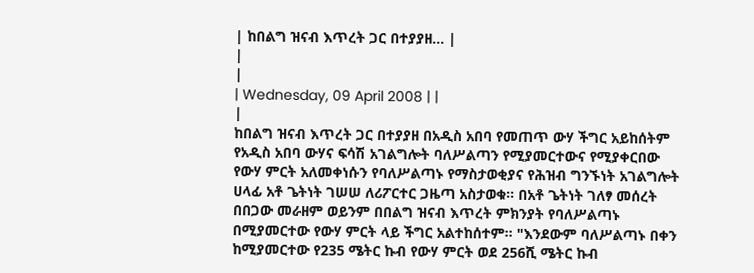| ከበልግ ዝናብ እጥረት ጋር በተያያዘ... |
|
|
| Wednesday, 09 April 2008 | |
|
ከበልግ ዝናብ እጥረት ጋር በተያያዘ በአዲስ አበባ የመጠጥ ውሃ ችግር አይከሰትም
የአዲስ አበባ ውሃና ፍሳሽ አገልግሎት ባለሥልጣን የሚያመርተውና የሚያቀርበው የውሃ ምርት አለመቀነሱን የባለሥልጣኑ የማስታወቂያና የሕዝብ ግንኙነት አገልግሎት ሀላፊ አቶ ጌትነት ገሠሠ ለሪፖርተር ጋዜጣ አስታወቁ፡፡ በአቶ ጌትነት ገለፃ መሰረት በበጋው መራዘም ወይንም በበልግ ዝናብ እጥረት ምክንያት የባለሥልጣኑ በሚያመርተው የውሃ ምርት ላይ ችግር አልተከሰተም፡፡ "እንደውም ባለሥልጣኑ በቀን ከሚያመርተው የ235 ሜትር ኩብ የውሃ ምርት ወደ 256ሺ ሜትር ኩብ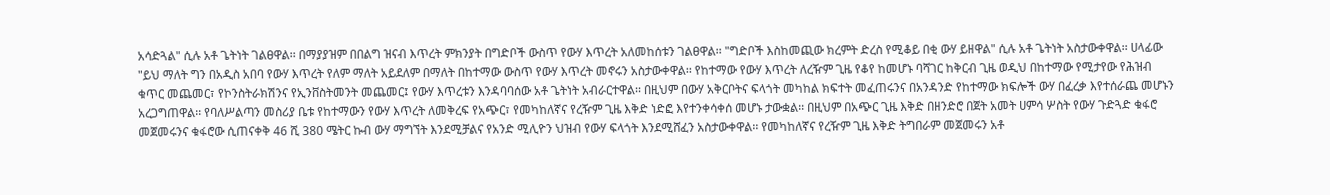አሳድጓል" ሲሉ አቶ ጌትነት ገልፀዋል፡፡ በማያያዝም በበልግ ዝናብ እጥረት ምክንያት በግድቦች ውስጥ የውሃ እጥረት አለመከሰቱን ገልፀዋል፡፡ "ግድቦች እስከመጪው ክረምት ድረስ የሚቆይ በቂ ውሃ ይዘዋል" ሲሉ አቶ ጌትነት አስታውቀዋል፡፡ ሀላፊው "ይህ ማለት ግን በአዲስ አበባ የውሃ እጥረት የለም ማለት አይደለም በማለት በከተማው ውስጥ የውሃ እጥረት መኖሩን አስታውቀዋል፡፡ የከተማው የውሃ እጥረት ለረዥም ጊዜ የቆየ ከመሆኑ ባሻገር ከቅርብ ጊዜ ወዲህ በከተማው የሚታየው የሕዝብ ቁጥር መጨመር፣ የኮንስትራክሽንና የኢንቨስትመንት መጨመር፤ የውሃ እጥረቱን እንዳባባሰው አቶ ጌትነት አብራርተዋል፡፡ በዚህም በውሃ አቅርቦትና ፍላጎት መካከል ክፍተት መፈጠሩንና በአንዳንድ የከተማው ክፍሎች ውሃ በፈረቃ እየተሰራጨ መሆኑን አረጋግጠዋል፡፡ የባለሥልጣን መስሪያ ቤቱ የከተማውን የውሃ እጥረት ለመቅረፍ የአጭር፣ የመካከለኛና የረዥም ጊዜ እቅድ ነድፎ እየተንቀሳቀሰ መሆኑ ታውቋል፡፡ በዚህም በአጭር ጊዜ እቅድ በዘንድሮ በጀት አመት ሀምሳ ሦስት የውሃ ጉድጓድ ቁፋሮ መጀመሩንና ቁፋሮው ሲጠናቀቅ 46 ሺ 380 ሜትር ኩብ ውሃ ማግኘት እንደሚቻልና የአንድ ሚሊዮን ህዝብ የውሃ ፍላጎት እንደሚሸፈን አስታውቀዋል፡፡ የመካከለኛና የረዥም ጊዜ እቅድ ትግበራም መጀመሩን አቶ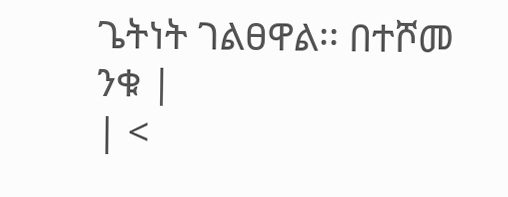ጌትነት ገልፀዋል፡፡ በተሾመ ንቁ |
| <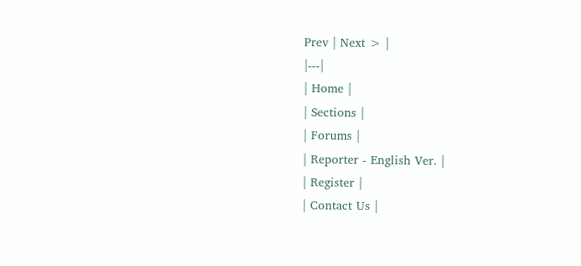Prev | Next > |
|---|
| Home |
| Sections |
| Forums |
| Reporter - English Ver. |
| Register |
| Contact Us |